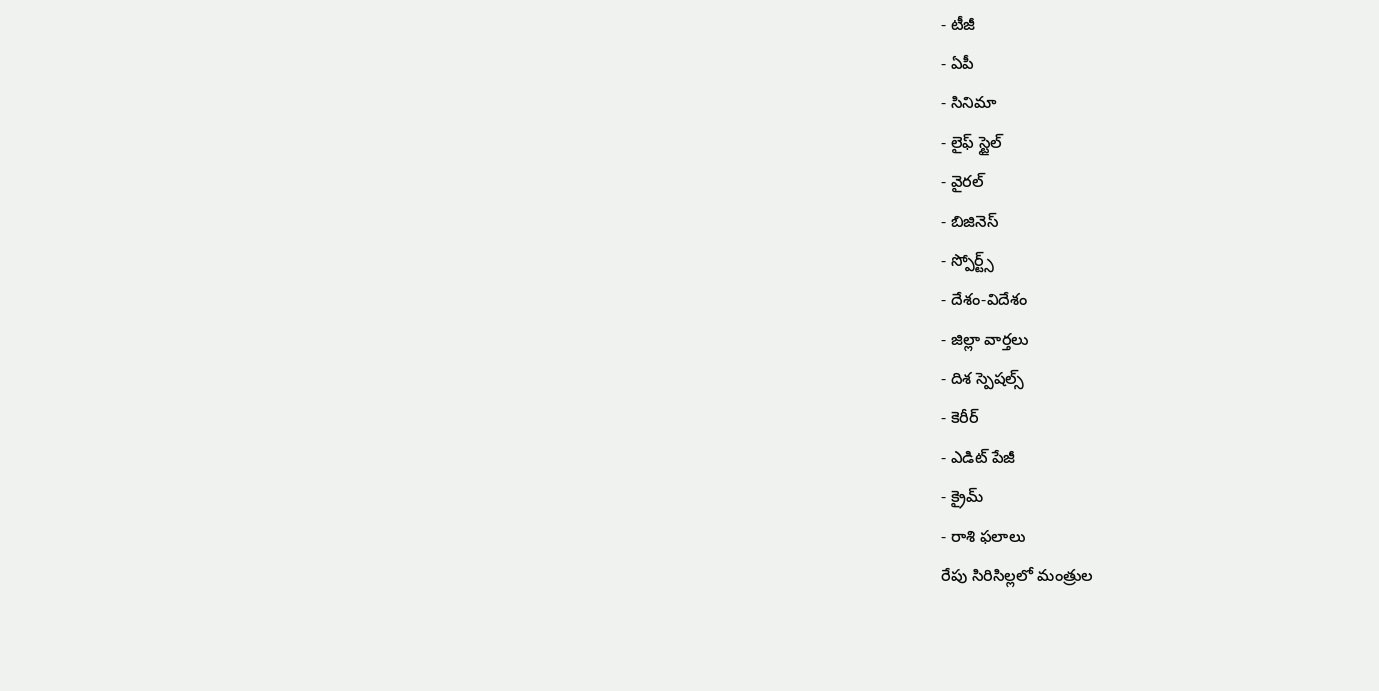- టీజీ
- ఏపీ
- సినిమా
- లైఫ్ స్టైల్
- వైరల్
- బిజినెస్
- స్పోర్ట్స్
- దేశం-విదేశం
- జిల్లా వార్తలు
- దిశ స్పెషల్స్
- కెరీర్
- ఎడిట్ పేజీ
- క్రైమ్
- రాశి ఫలాలు
రేపు సిరిసిల్లలో మంత్రుల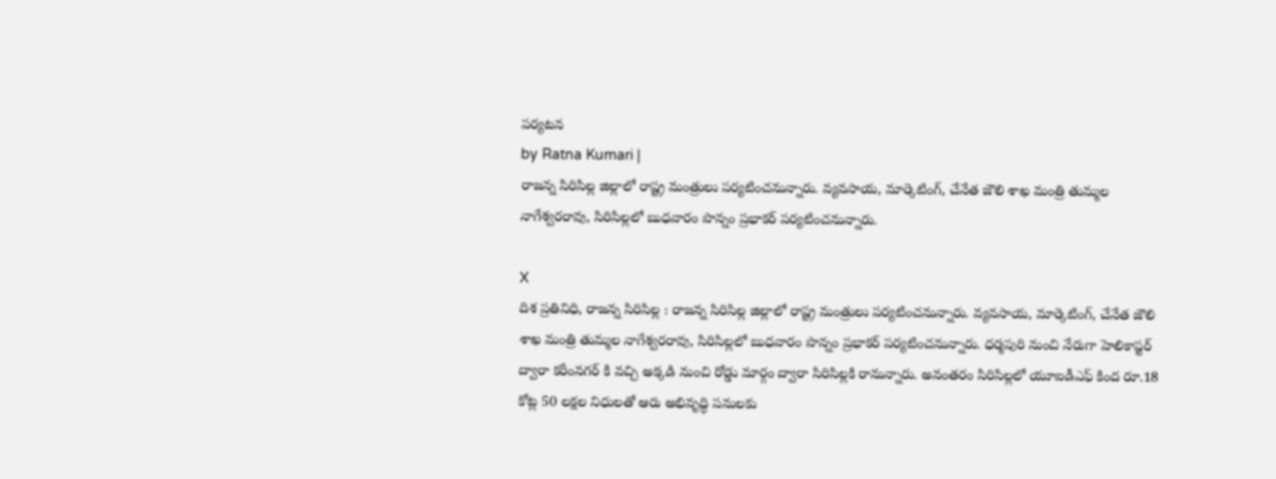పర్యటన
by Ratna Kumari |
రాజన్న సిరిసిల్ల జిల్లాలో రాష్ట్ర మంత్రులు పర్యటించనున్నారు. వ్యవసాయ, మార్కెటింగ్, చేనేత జౌలి శాఖ మంత్రి తుమ్మల నాగేశ్వరరావు, సిరిసిల్లలో బుధవారం పొన్నం ప్రభాకర్ పర్యటించనున్నారు.

X
దిశ ప్రతినిధి, రాజన్న సిరిసిల్ల : రాజన్న సిరిసిల్ల జిల్లాలో రాష్ట్ర మంత్రులు పర్యటించనున్నారు. వ్యవసాయ, మార్కెటింగ్, చేనేత జౌలి శాఖ మంత్రి తుమ్మల నాగేశ్వరరావు, సిరిసిల్లలో బుధవారం పొన్నం ప్రభాకర్ పర్యటించనున్నారు. ధర్మపురి నుంచి నేరుగా హెలికాప్టర్ ద్వారా కరీంనగర్ కి వచ్చి అక్కడి నుంచి రోడ్డు మార్గం ద్వారా సిరిసిల్లకి రానున్నారు. అనంతరం సిరిసిల్లలో యూఐడీఎఫ్ కింద రూ.18 కోట్ల 50 లక్షల నిధులతో ఆరు అభివృద్ధి పనులకు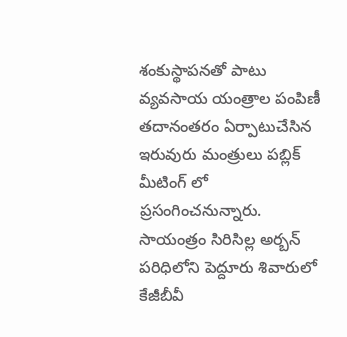శంకుస్థాపనతో పాటు వ్యవసాయ యంత్రాల పంపిణీ తదానంతరం ఏర్పాటుచేసిన ఇరువురు మంత్రులు పబ్లిక్ మీటింగ్ లో ప్రసంగించనున్నారు. సాయంత్రం సిరిసిల్ల అర్బన్ పరిధిలోని పెద్దూరు శివారులో కేజీబీవీ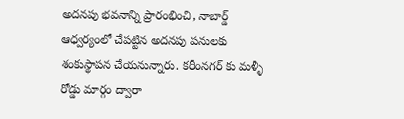అదనపు భవనాన్ని ప్రారంభించి, నాబార్డ్ ఆధ్వర్యంలో చేపట్టిన అదనపు పనులకు శంకుస్థాపన చేయనున్నారు. కరీంనగర్ కు మళ్ళీ రోడ్డు మార్గం ద్వారా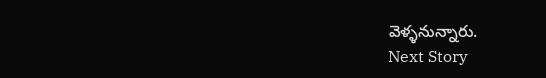వెళ్ళనున్నారు.
Next Story